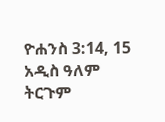ዮሐንስ 3:14, 15 አዲስ ዓለም ትርጉም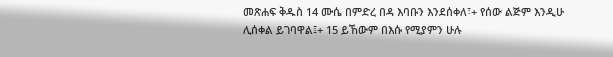መጽሐፍ ቅዱስ 14 ሙሴ በምድረ በዳ እባቡን እንደሰቀለ፣+ የሰው ልጅም እንዲሁ ሊሰቀል ይገባዋል፤+ 15 ይኸውም በእሱ የሚያምን ሁሉ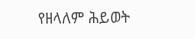የዘላለም ሕይወት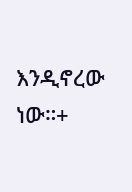እንዲኖረው ነው።+